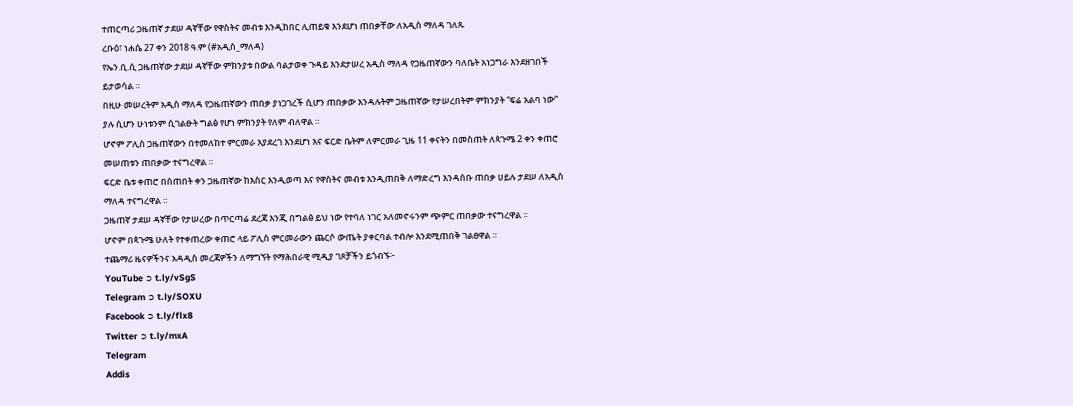ተጠርጣሪ ጋዜጠኛ ታደሠ ዳኛቸው የዋስትና መብቱ እንዲከበር ሊጠይቁ እንደሆነ ጠበቃቸው ለአዲስ ማለዳ ገለጹ
ረቡዕ፣ ነሐሴ 27 ቀን 2018 ዓ.ም (#አዲስ_ማለዳ)
የኤን.ቢ.ሲ ጋዜጠኛው ታደሠ ዳኛቸው ምክንያቱ በውል ባልታወቀ ጉዳይ እንደታሠረ አዲስ ማለዳ የጋዜጠኛውን ባለቤት አነጋግራ እንደዘገበች ይታወሳል ።
በዚሁ መሠረትም አዲስ ማለዳ የጋዜጠኛውን ጠበቃ ያነጋገረች ሲሆን ጠበቃው እንዳሉትም ጋዜጠኛው የታሠረበትም ምክንያት “ፍሬ አልባ ነው” ያሉ ሲሆን ሁነቱንም ሲገልፁት ግልፅ የሆነ ምክንያት የለም ብለዋል ።
ሆኖም ፖሊስ ጋዜጠኛውን በተመለከተ ምርመራ እያደረገ እንደሆነ እና ፍርድ ቤትም ለምርመራ ጊዜ 11 ቀናትን በመስጠት ለጳጉሜ 2 ቀን ቀጠሮ መሠጠቱን ጠበቃው ተናግረዋል ።
ፍርድ ቤቱ ቀጠሮ በሰጠበት ቀን ጋዜጠኛው ከእስር እንዲወጣ እና የዋስትና መብቱ እንዲጠበቅ ለማድረግ እንዳሰቡ ጠበቃ ሀይሉ ታደሠ ለአዲስ ማለዳ ተናግረዋል ።
ጋዜጠኛ ታደሠ ዳኛቸው የታሠረው በጥርጣሬ ደረጃ እንጂ በግልፅ ይህ ነው የተባለ ነገር አለመኖሩንም ጭምር ጠበቃው ተናግረዋል ።
ሆኖም በጳጉሜ ሁለት የተቀጠረው ቀጠሮ ላይ ፖሊስ ምርመራውን ጨርሶ ውጤት ያቀርባል ተብሎ እንደሚጠበቅ ገልፀዋል ።
ተጨማሪ ዜናዎችንና አዳዲስ መረጃዎችን ለማግኘት የማሕበራዊ ሚዲያ ገጾቻችን ይጎብኙ፦
YouTube ➲ t.ly/vSgS
Telegram ➲ t.ly/SOXU
Facebook ➲ t.ly/flx8
Twitter ➲ t.ly/mxA
Telegram
Addis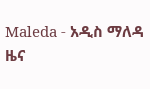Maleda - አዲስ ማለዳ
ዜና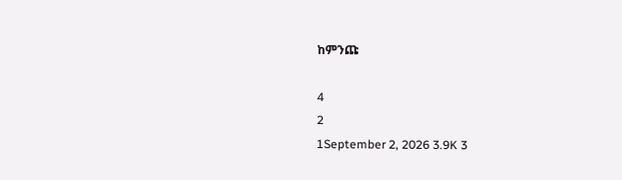ከምንጩ

4
2
1September 2, 2026 3.9K 3